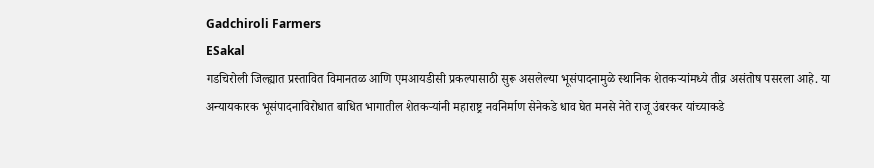Gadchiroli Farmers
ESakal
गडचिरोली जिल्ह्यात प्रस्तावित विमानतळ आणि एमआयडीसी प्रकल्पासाठी सुरू असलेल्या भूसंपादनामुळे स्थानिक शेतकऱ्यांमध्ये तीव्र असंतोष पसरला आहे. या अन्यायकारक भूसंपादनाविरोधात बाधित भागातील शेतकऱ्यांनी महाराष्ट्र नवनिर्माण सेनेकडे धाव घेत मनसे नेते राजू उंबरकर यांच्याकडे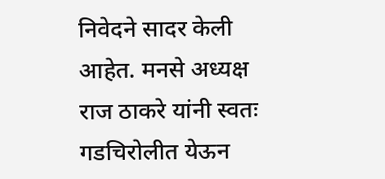निवेदने सादर केली आहेत. मनसे अध्यक्ष राज ठाकरे यांनी स्वतः गडचिरोलीत येऊन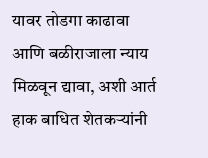यावर तोडगा काढावा आणि बळीराजाला न्याय मिळवून द्यावा, अशी आर्त हाक बाधित शेतकऱ्यांनी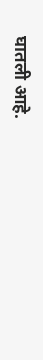घातली आहे.